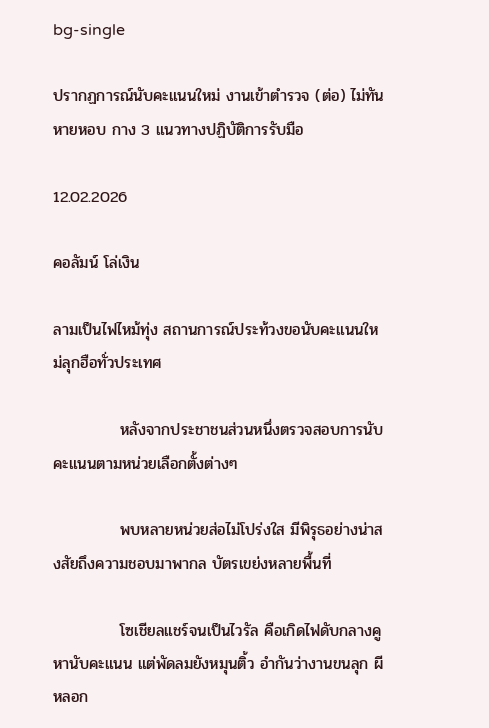bg-single

ปรากฏการณ์นับคะแนนใหม่ งานเข้าตำรวจ (ต่อ) ไม่ทันหายหอบ กาง 3 แนวทางปฏิบัติการรับมือ

12.02.2026

คอลัมน์ โล่เงิน

ลามเป็นไฟไหม้ทุ่ง สถานการณ์ประท้วงขอนับคะแนนใหม่ลุกฮือทั่วประเทศ

            หลังจากประชาชนส่วนหนึ่งตรวจสอบการนับคะแนนตามหน่วยเลือกตั้งต่างๆ

            พบหลายหน่วยส่อไม่โปร่งใส มีพิรุธอย่างน่าสงสัยถึงความชอบมาพากล บัตรเขย่งหลายพื้นที่

            โซเชียลแชร์จนเป็นไวรัล คือเกิดไฟดับกลางคูหานับคะแนน แต่พัดลมยังหมุนติ้ว อำกันว่างานขนลุก ผีหลอก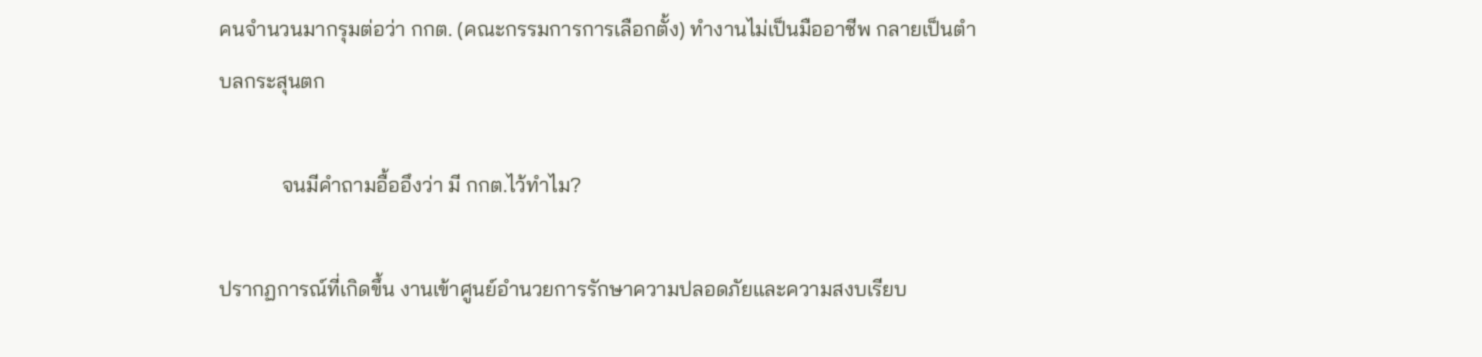คนจำนวนมากรุมต่อว่า กกต. (คณะกรรมการการเลือกตั้ง) ทำงานไม่เป็นมืออาชีพ กลายเป็นตำบลกระสุนตก

            จนมีคำถามอื้ออึงว่า มี กกต.ไว้ทำไม?

ปรากฏการณ์ที่เกิดขึ้น งานเข้าศูนย์อำนวยการรักษาความปลอดภัยและความสงบเรียบ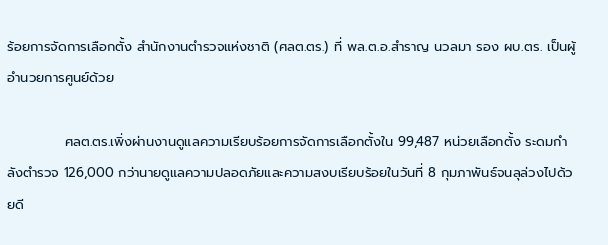ร้อยการจัดการเลือกตั้ง สำนักงานตำรวจแห่งชาติ (ศลต.ตร.) ที่ พล.ต.อ.สำราญ นวลมา รอง ผบ.ตร. เป็นผู้อำนวยการศูนย์ด้วย

            ศลต.ตร.เพิ่งผ่านงานดูแลความเรียบร้อยการจัดการเลือกตั้งใน 99,487 หน่วยเลือกตั้ง ระดมกำลังตำรวจ 126,000 กว่านายดูแลความปลอดภัยและความสงบเรียบร้อยในวันที่ 8 กุมภาพันธ์จนลุล่วงไปด้วยดี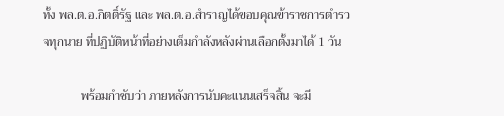ทั้ง พล.ต.อ.กิตติ์รัฐ และ พล.ต.อ.สำราญได้ขอบคุณข้าราชการตำรวจทุกนาย ที่ปฏิบัติหน้าที่อย่างเต็มกำลังหลังผ่านเลือกตั้งมาได้ 1 วัน

            พร้อมกำชับว่า ภายหลังการนับคะแนนเสร็จสิ้น จะมี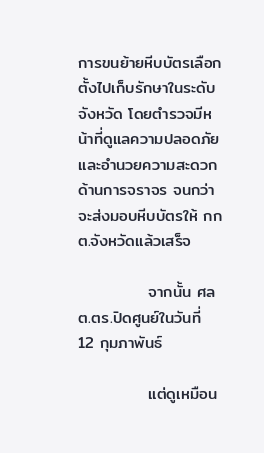การขนย้ายหีบบัตรเลือกตั้งไปเก็บรักษาในระดับจังหวัด โดยตำรวจมีหน้าที่ดูแลความปลอดภัยและอำนวยความสะดวกด้านการจราจร จนกว่าจะส่งมอบหีบบัตรให้ กกต.จังหวัดแล้วเสร็จ

            จากนั้น ศลต.ตร.ปิดศูนย์ในวันที่ 12 กุมภาพันธ์

            แต่ดูเหมือน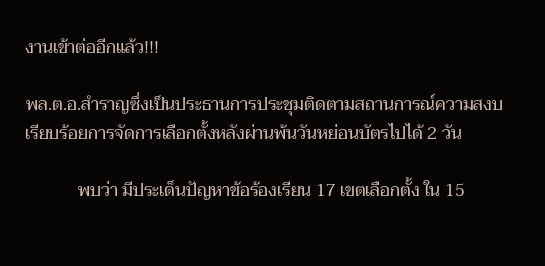งานเข้าต่ออีกแล้ว!!!

พล.ต.อ.สำราญซึ่งเป็นประธานการประชุมติดตามสถานการณ์ความสงบเรียบร้อยการจัดการเลือกตั้งหลังผ่านพ้นวันหย่อนบัตรไปได้ 2 วัน

            พบว่า มีประเด็นปัญหาข้อร้องเรียน 17 เขตเลือกตั้ง ใน 15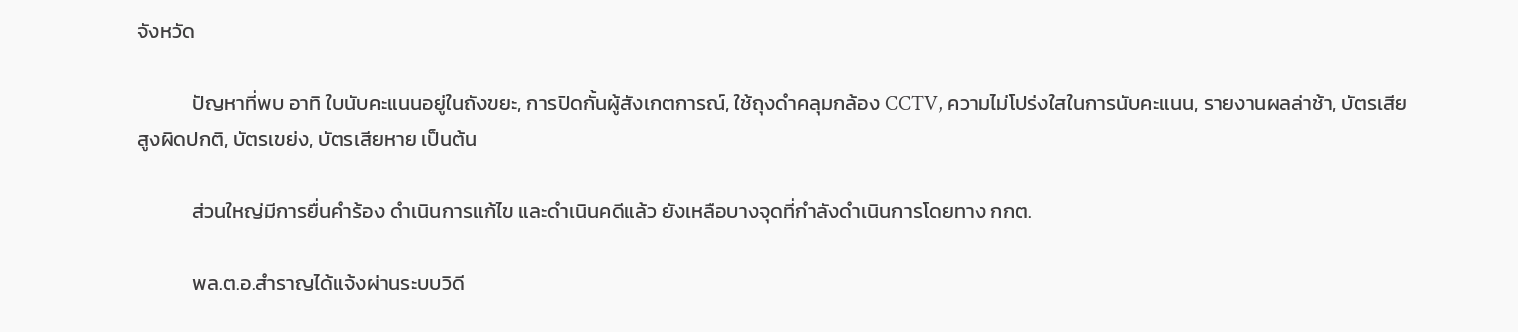จังหวัด

            ปัญหาที่พบ อาทิ ใบนับคะแนนอยู่ในถังขยะ, การปิดกั้นผู้สังเกตการณ์, ใช้ถุงดำคลุมกล้อง CCTV, ความไม่โปร่งใสในการนับคะแนน, รายงานผลล่าช้า, บัตรเสียสูงผิดปกติ, บัตรเขย่ง, บัตรเสียหาย เป็นต้น

            ส่วนใหญ่มีการยื่นคำร้อง ดำเนินการแก้ไข และดำเนินคดีแล้ว ยังเหลือบางจุดที่กำลังดำเนินการโดยทาง กกต.

            พล.ต.อ.สำราญได้แจ้งผ่านระบบวิดี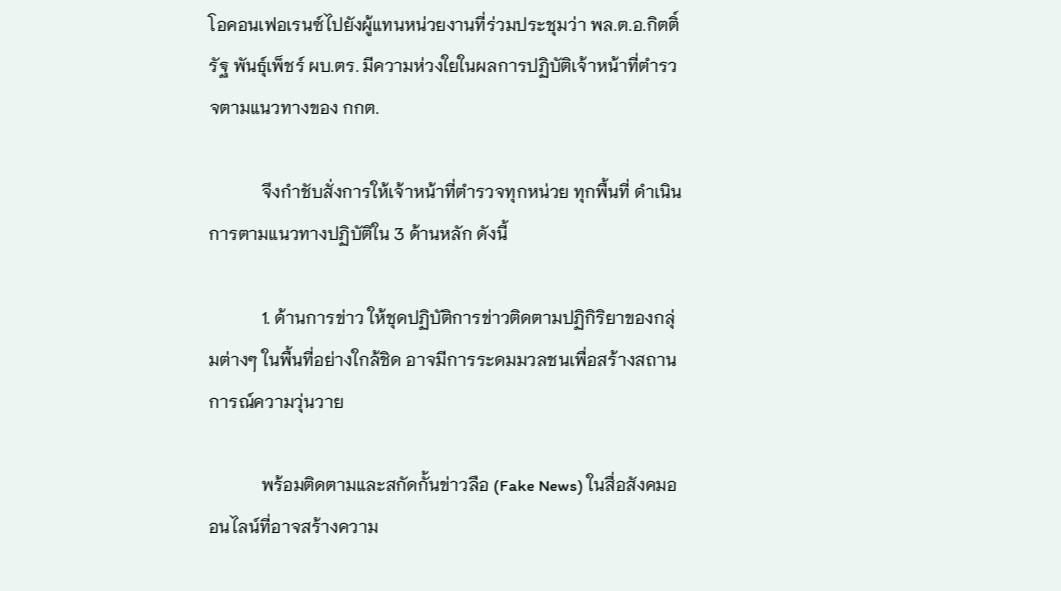โอคอนเฟอเรนซ์ไปยังผู้แทนหน่วยงานที่ร่วมประชุมว่า พล.ต.อ.กิตติ์รัฐ พันธุ์เพ็ชร์ ผบ.ตร. มีความห่วงใยในผลการปฏิบัติเจ้าหน้าที่ตำรวจตามแนวทางของ กกต.

            จึงกำชับสั่งการให้เจ้าหน้าที่ตำรวจทุกหน่วย ทุกพื้นที่ ดำเนินการตามแนวทางปฏิบัติใน 3 ด้านหลัก ดังนี้

            1. ด้านการข่าว ให้ชุดปฏิบัติการข่าวติดตามปฏิกิริยาของกลุ่มต่างๆ ในพื้นที่อย่างใกล้ชิด อาจมีการระดมมวลชนเพื่อสร้างสถานการณ์ความวุ่นวาย

            พร้อมติดตามและสกัดกั้นข่าวลือ (Fake News) ในสื่อสังคมออนไลน์ที่อาจสร้างความ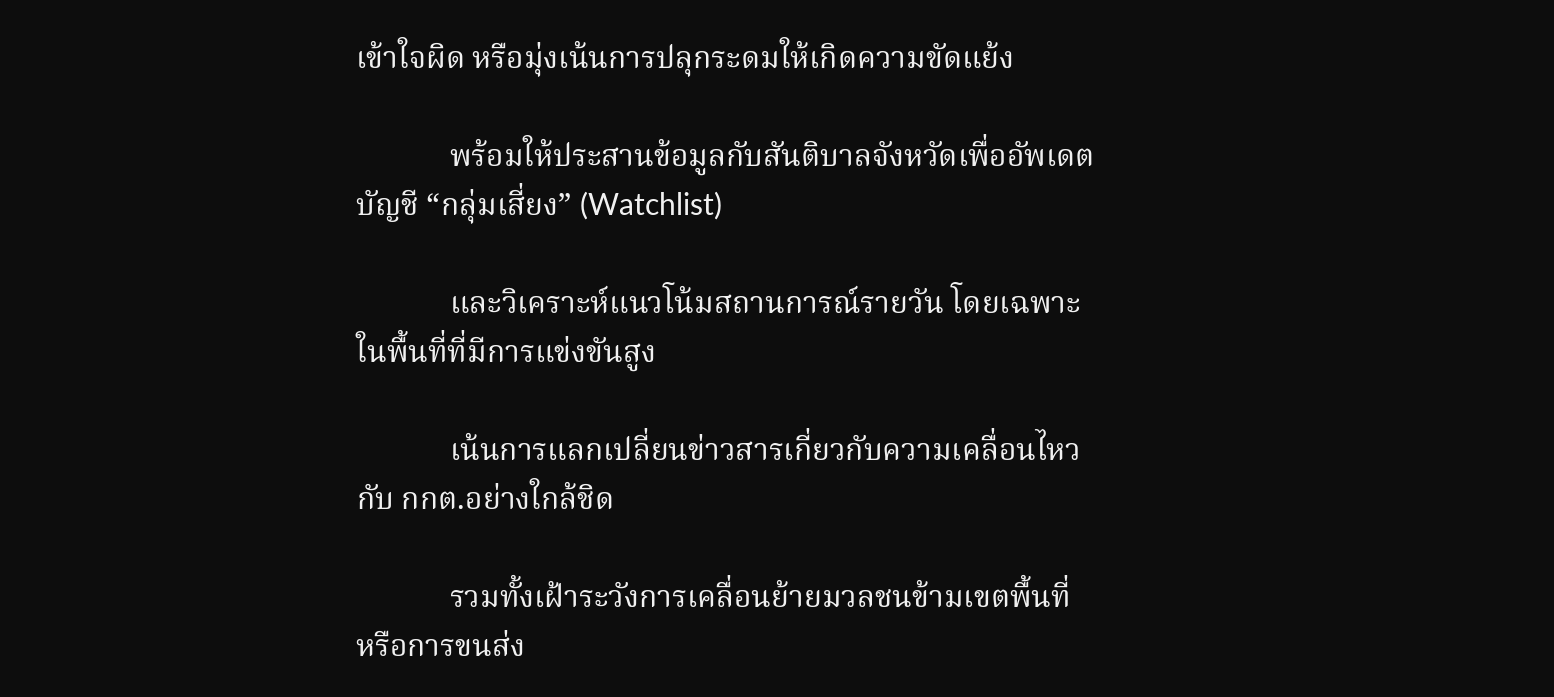เข้าใจผิด หรือมุ่งเน้นการปลุกระดมให้เกิดความขัดแย้ง

            พร้อมให้ประสานข้อมูลกับสันติบาลจังหวัดเพื่ออัพเดตบัญชี “กลุ่มเสี่ยง” (Watchlist)

            และวิเคราะห์แนวโน้มสถานการณ์รายวัน โดยเฉพาะในพื้นที่ที่มีการแข่งขันสูง

            เน้นการแลกเปลี่ยนข่าวสารเกี่ยวกับความเคลื่อนไหวกับ กกต.อย่างใกล้ชิด

            รวมทั้งเฝ้าระวังการเคลื่อนย้ายมวลชนข้ามเขตพื้นที่ หรือการขนส่ง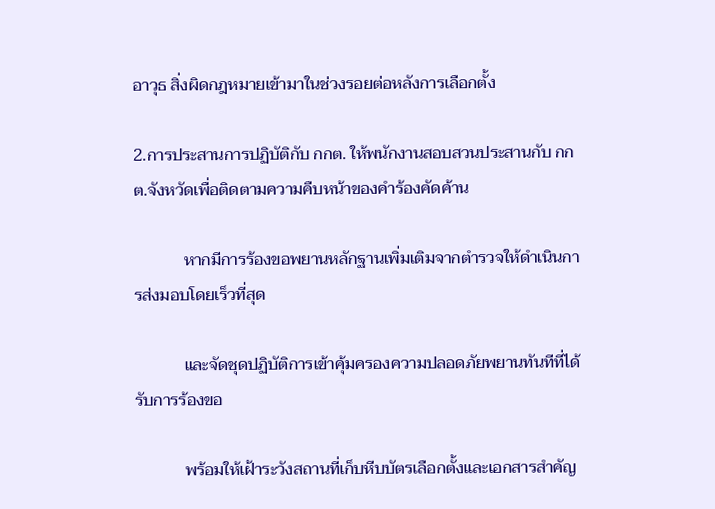อาวุธ สิ่งผิดกฎหมายเข้ามาในช่วงรอยต่อหลังการเลือกตั้ง

2.การประสานการปฏิบัติกับ กกต. ให้พนักงานสอบสวนประสานกับ กกต.จังหวัดเพื่อติดตามความคืบหน้าของคําร้องคัดค้าน

            หากมีการร้องขอพยานหลักฐานเพิ่มเติมจากตํารวจให้ดําเนินการส่งมอบโดยเร็วที่สุด

            และจัดชุดปฏิบัติการเข้าคุ้มครองความปลอดภัยพยานทันทีที่ได้รับการร้องขอ

            พร้อมให้เฝ้าระวังสถานที่เก็บหีบบัตรเลือกตั้งและเอกสารสําคัญ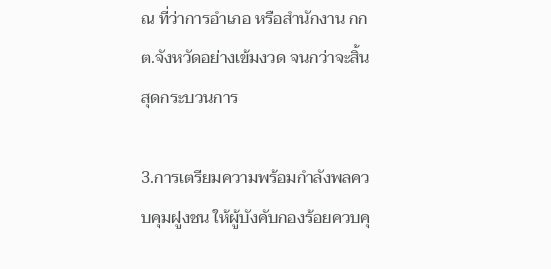ณ ที่ว่าการอําเภอ หรือสํานักงาน กกต.จังหวัดอย่างเข้มงวด จนกว่าจะสิ้นสุดกระบวนการ

3.การเตรียมความพร้อมกำลังพลควบคุมฝูงชน ให้ผู้บังคับกองร้อยควบคุ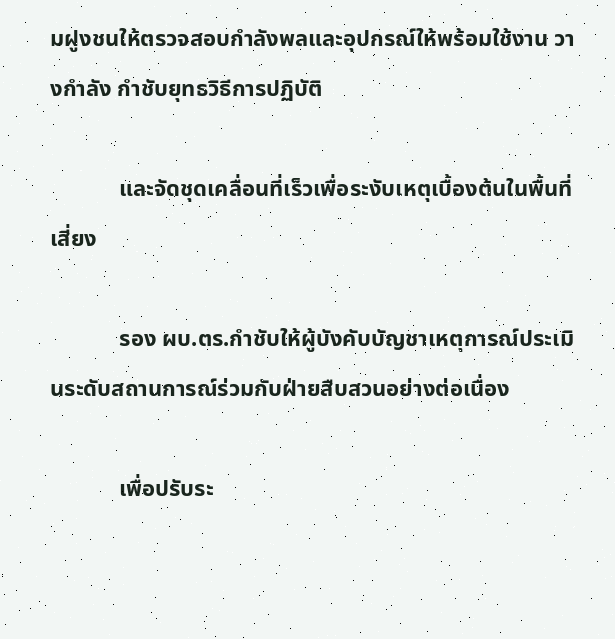มฝูงชนให้ตรวจสอบกำลังพลและอุปกรณ์ให้พร้อมใช้งาน วางกำลัง กำชับยุทธวิธีการปฏิบัติ

            และจัดชุดเคลื่อนที่เร็วเพื่อระงับเหตุเบื้องต้นในพื้นที่เสี่ยง

            รอง ผบ.ตร.กำชับให้ผู้บังคับบัญชาเหตุการณ์ประเมินระดับสถานการณ์ร่วมกับฝ่ายสืบสวนอย่างต่อเนื่อง

            เพื่อปรับระ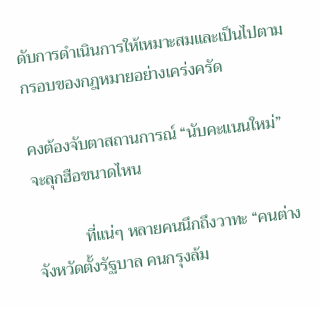ดับการดำเนินการให้เหมาะสมและเป็นไปตามกรอบของกฎหมายอย่างเคร่งครัด

คงต้องจับตาสถานการณ์ “นับคะแนนใหม่” จะลุกฮือขนาดไหน

            ที่แน่ๆ หลายคนนึกถึงวาทะ “คนต่างจังหวัดตั้งรัฐบาล คนกรุงล้ม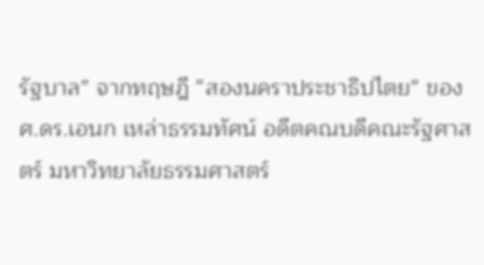รัฐบาล” จากทฤษฎี “สองนคราประชาธิปไตย” ของ ศ.ดร.เอนก เหล่าธรรมทัศน์ อดีตคณบดีคณะรัฐศาสตร์ มหาวิทยาลัยธรรมศาสตร์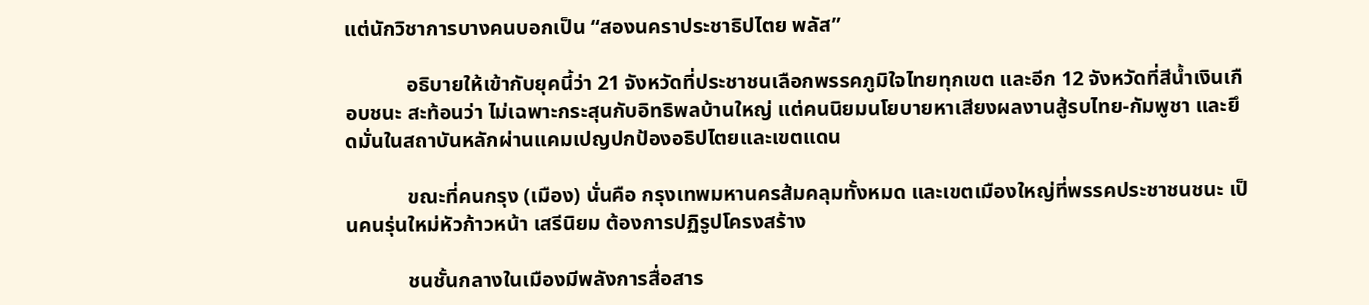แต่นักวิชาการบางคนบอกเป็น “สองนคราประชาธิปไตย พลัส”

            อธิบายให้เข้ากับยุคนี้ว่า 21 จังหวัดที่ประชาชนเลือกพรรคภูมิใจไทยทุกเขต และอีก 12 จังหวัดที่สีน้ำเงินเกือบชนะ สะท้อนว่า ไม่เฉพาะกระสุนกับอิทธิพลบ้านใหญ่ แต่คนนิยมนโยบายหาเสียงผลงานสู้รบไทย-กัมพูชา และยึดมั่นในสถาบันหลักผ่านแคมเปญปกป้องอธิปไตยและเขตแดน

            ขณะที่คนกรุง (เมือง) นั่นคือ กรุงเทพมหานครส้มคลุมทั้งหมด และเขตเมืองใหญ่ที่พรรคประชาชนชนะ เป็นคนรุ่นใหม่หัวก้าวหน้า เสรีนิยม ต้องการปฏิรูปโครงสร้าง

            ชนชั้นกลางในเมืองมีพลังการสื่อสาร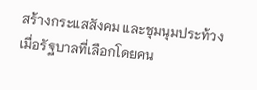สร้างกระแสสังคม และชุมนุมประท้วงเมื่อรัฐบาลที่เลือกโดยคน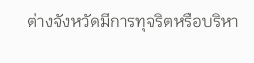ต่างจังหวัดมีการทุจริตหรือบริหา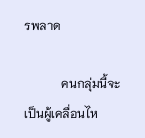รพลาด

            คนกลุ่มนี้จะเป็นผู้เคลื่อนไห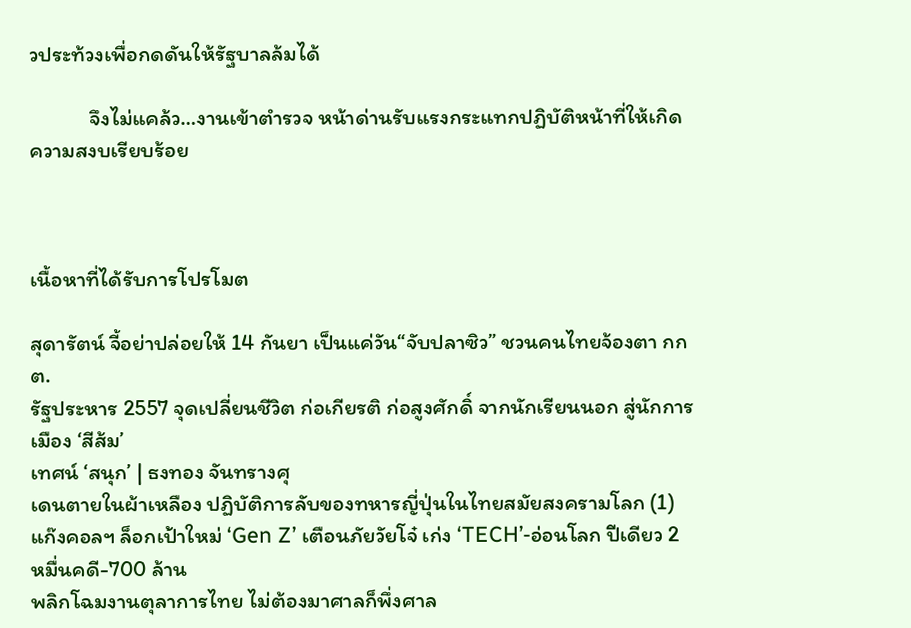วประท้วงเพื่อกดดันให้รัฐบาลล้มได้

            จึงไม่แคล้ว…งานเข้าตำรวจ หน้าด่านรับแรงกระแทกปฏิบัติหน้าที่ให้เกิดความสงบเรียบร้อย



เนื้อหาที่ได้รับการโปรโมต

สุดารัตน์ จี้อย่าปล่อยให้ 14 กันยา เป็นแค่วัน“จับปลาซิว” ชวนคนไทยจ้องตา กกต.
รัฐประหาร 2557 จุดเปลี่ยนชีวิต ก่อเกียรติ ก่อสูงศักดิ์ จากนักเรียนนอก สู่นักการเมือง ‘สีส้ม’
เทศน์ ‘สนุก’ | ธงทอง จันทรางศุ
เดนตายในผ้าเหลือง ปฏิบัติการลับของทหารญี่ปุ่นในไทยสมัยสงครามโลก (1)
แก๊งคอลฯ ล็อกเป้าใหม่ ‘Gen Z’ เตือนภัยวัยโจ๋ เก่ง ‘TECH’-อ่อนโลก ปีเดียว 2 หมื่นคดี-700 ล้าน
พลิกโฉมงานตุลาการไทย ไม่ต้องมาศาลก็พึ่งศาล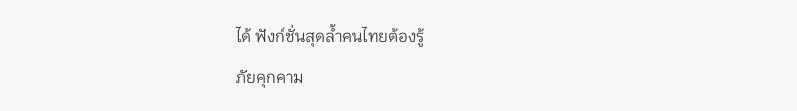ได้ ฟังก์ชั่นสุดล้ำคนไทยต้องรู้
ภัยคุกคาม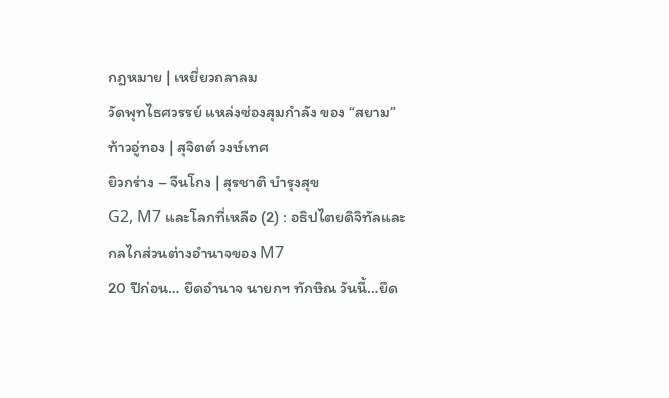กฎหมาย | เหยี่ยวถลาลม
วัดพุทไธศวรรย์ แหล่งซ่องสุมกำลัง ของ “สยาม” ท้าวอู่ทอง | สุจิตต์ วงษ์เทศ
ยิวกร่าง – จีนโกง | สุรชาติ บำรุงสุข
G2, M7 และโลกที่เหลือ (2) : อธิปไตยดิจิทัลและกลไกส่วนต่างอำนาจของ M7
20 ปีก่อน… ยึดอำนาจ นายกฯ ทักษิณ วันนี้…ยึด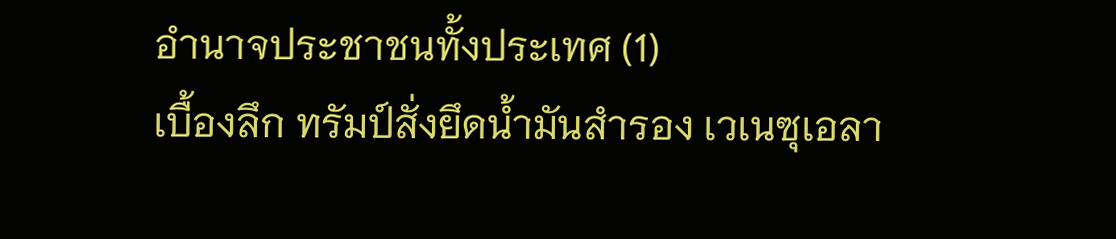อำนาจประชาชนทั้งประเทศ (1)
เบื้องลึก ทรัมป์สั่งยึดน้ำมันสำรอง เวเนซุเอลา